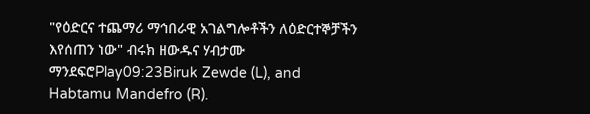"የዕድርና ተጨማሪ ማኅበራዊ አገልግሎቶችን ለዕድርተኞቻችን እየሰጠን ነው" ብሩክ ዘውዱና ሃብታሙ ማንደፍሮPlay09:23Biruk Zewde (L), and Habtamu Mandefro (R).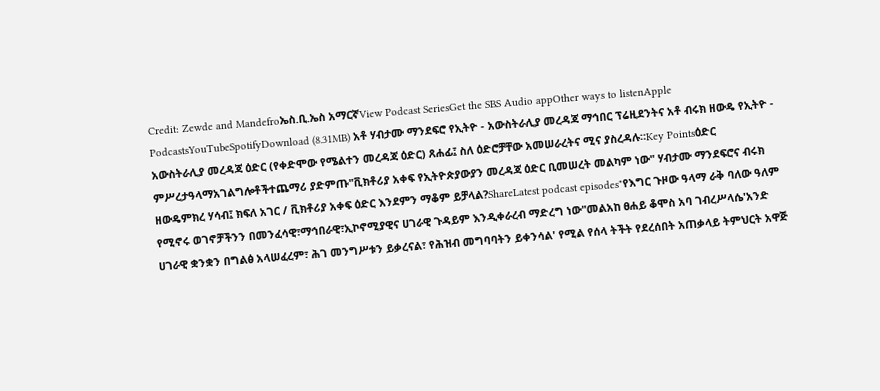Credit: Zewde and Mandefroኤስ.ቢ.ኤስ አማርኛView Podcast SeriesGet the SBS Audio appOther ways to listenApple PodcastsYouTubeSpotifyDownload (8.31MB) አቶ ሃብታሙ ማንደፍሮ የኢትዮ - አውስትራሊያ መረዳጃ ማኅበር ፕሬዚደንትና አቶ ብሩክ ዘውዴ የኢትዮ - አውስትራሊያ መረዳጃ ዕድር (የቀድሞው የሜልተን መረዳጃ ዕድር) ጸሐፊ፤ ስለ ዕድሮቻቸው አመሠራረትና ሚና ያስረዳሉ።Key Pointsዕድር ምሥረታዓላማአገልግሎቶችተጨማሪ ያድምጡ"ቪክቶሪያ አቀፍ የኢትዮጵያውያን መረዳጃ ዕድር ቢመሠረት መልካም ነው" ሃብታሙ ማንደፍሮና ብሩክ ዘውዴምክረ ሃሳብ፤ ክፍለ አገር / ቪክቶሪያ አቀፍ ዕድር እንደምን ማቆም ይቻላል?ShareLatest podcast episodes"የእግር ጉዞው ዓላማ ራቅ ባለው ዓለም የሚኖሩ ወገኖቻችንን በመንፈሳዊ፣ማኅበራዊ፣ኢኮኖሚያዊና ሀገራዊ ጉዳይም እንዲቀራረብ ማድረግ ነው"መልአከ ፀሐይ ቆሞስ አባ ገብረሥላሴ'አንድ ሀገራዊ ቋንቋን በግልፅ አላሠፈረም፣ ሕገ መንግሥቱን ይቃረናል፣ የሕዝብ መግባባትን ይቀንሳል' የሚል የሰላ ትችት የደረሰበት አጠቃላይ ትምህርት አዋጅ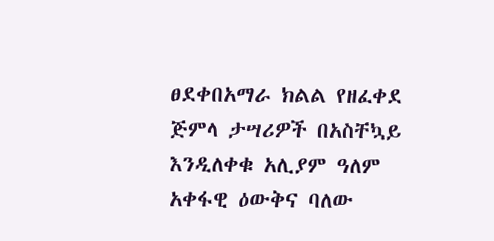ፀደቀበአማራ ክልል የዘፈቀደ ጅምላ ታሣሪዎች በአስቸኳይ እንዲለቀቁ አሊያም ዓለም አቀፋዊ ዕውቅና ባለው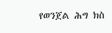የወንጀል ሕግ ክስ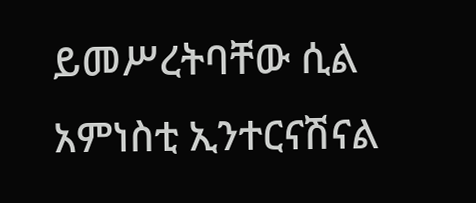ይመሥረትባቸው ሲል አምነስቲ ኢንተርናሽናል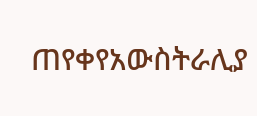ጠየቀየአውስትራሊያ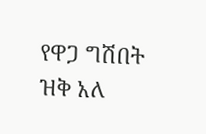የዋጋ ግሽበት ዝቅ አለ